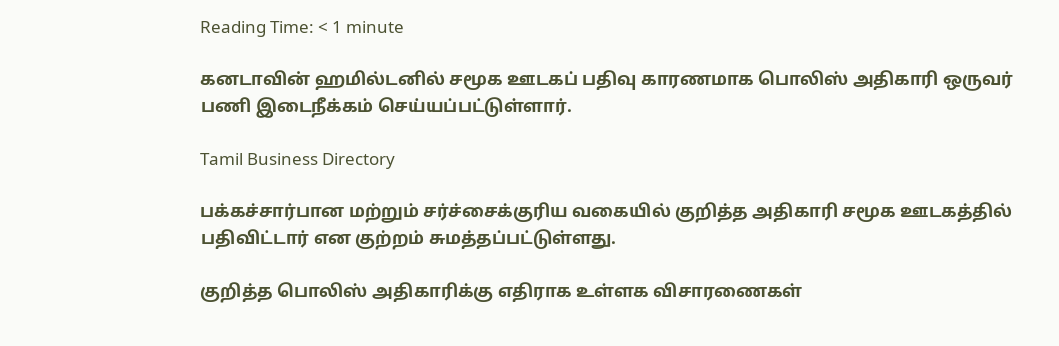Reading Time: < 1 minute

கனடாவின் ஹமில்டனில் சமூக ஊடகப் பதிவு காரணமாக பொலிஸ் அதிகாரி ஒருவர் பணி இடைநீக்கம் செய்யப்பட்டுள்ளார்.

Tamil Business Directory

பக்கச்சார்பான மற்றும் சர்ச்சைக்குரிய வகையில் குறித்த அதிகாரி சமூக ஊடகத்தில் பதிவிட்டார் என குற்றம் சுமத்தப்பட்டுள்ளது.

குறித்த பொலிஸ் அதிகாரிக்கு எதிராக உள்ளக விசாரணைகள்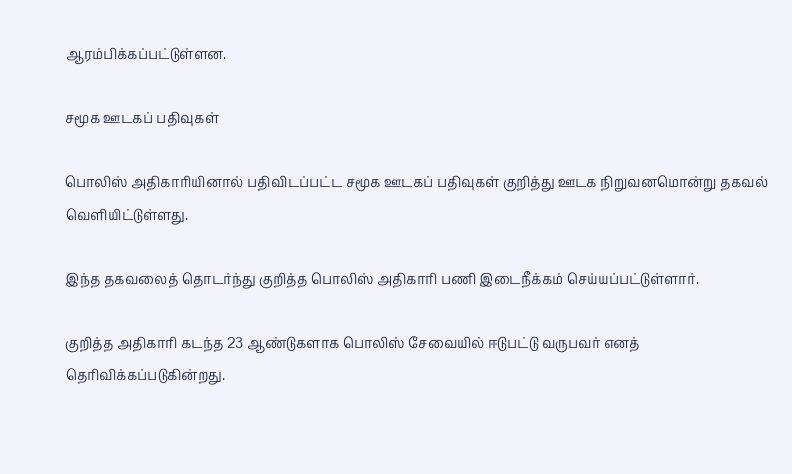ஆரம்பிக்கப்பட்டுள்ளன.

சமூக ஊடகப் பதிவுகள்

பொலிஸ் அதிகாரியினால் பதிவிடப்பட்ட சமூக ஊடகப் பதிவுகள் குறித்து ஊடக நிறுவனமொன்று தகவல் வெளியிட்டுள்ளது.

இந்த தகவலைத் தொடர்ந்து குறித்த பொலிஸ் அதிகாரி பணி இடைநீக்கம் செய்யப்பட்டுள்ளார்.

குறித்த அதிகாரி கடந்த 23 ஆண்டுகளாக பொலிஸ் சேவையில் ஈடுபட்டு வருபவர் எனத் தெரிவிக்கப்படுகின்றது.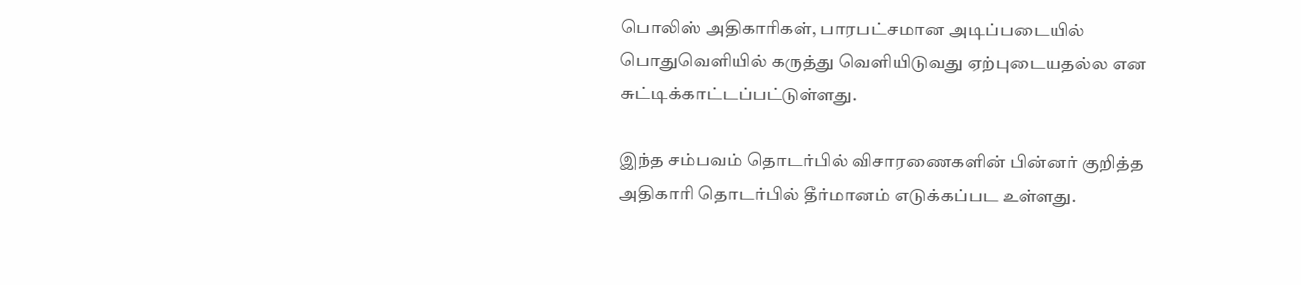பொலிஸ் அதிகாரிகள், பாரபட்சமான அடிப்படையில் பொதுவெளியில் கருத்து வெளியிடுவது ஏற்புடையதல்ல என சுட்டிக்காட்டப்பட்டுள்ளது.

இந்த சம்பவம் தொடர்பில் விசாரணைகளின் பின்னர் குறித்த அதிகாரி தொடர்பில் தீர்மானம் எடுக்கப்பட உள்ளது.